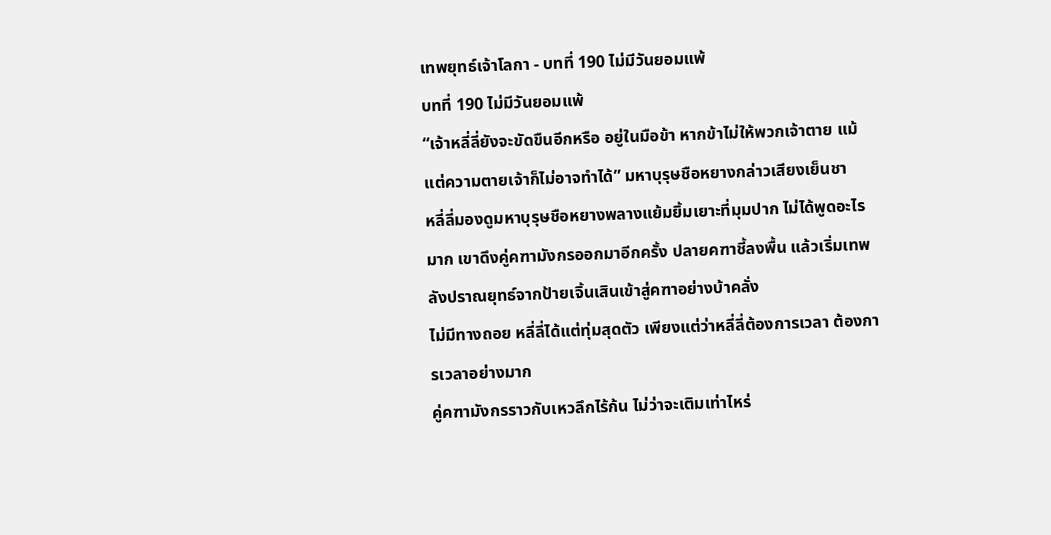เทพยุทธ์เจ้าโลกา - บทที่ 190 ไม่มีวันยอมแพ้
บทที่ 190 ไม่มีวันยอมแพ้
“เจ้าหลี่ลี่ยังจะขัดขืนอีกหรือ อยู่ในมือข้า หากข้าไม่ให้พวกเจ้าตาย แม้แต่ความตายเจ้าก็ไม่อาจทำได้” มหาบุรุษชือหยางกล่าวเสียงเย็นชา
หลี่ลี่มองดูมหาบุรุษชือหยางพลางแย้มยิ้มเยาะที่มุมปาก ไม่ได้พูดอะไรมาก เขาดึงคู่คฑามังกรออกมาอีกครั้ง ปลายคฑาชี้ลงพื้น แล้วเริ่มเทพลังปราณยุทธ์จากป้ายเจิ้นเสินเข้าสู่คฑาอย่างบ้าคลั่ง
ไม่มีทางถอย หลี่ลี่ได้แต่ทุ่มสุดตัว เพียงแต่ว่าหลี่ลี่ต้องการเวลา ต้องการเวลาอย่างมาก
คู่คฑามังกรราวกับเหวลึกไร้ก้น ไม่ว่าจะเติมเท่าไหร่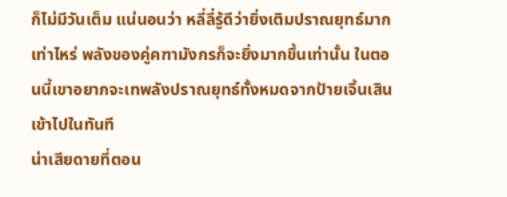ก็ไม่มีวันเต็ม แน่นอนว่า หลี่ลี่รู้ดีว่ายิ่งเติมปราณยุทธ์มากเท่าไหร่ พลังของคู่คฑามังกรก็จะยิ่งมากขึ้นเท่านั้น ในตอนนี้เขาอยากจะเทพลังปราณยุทธ์ทั้งหมดจากป้ายเจิ้นเสินเข้าไปในทันที
น่าเสียดายที่ตอน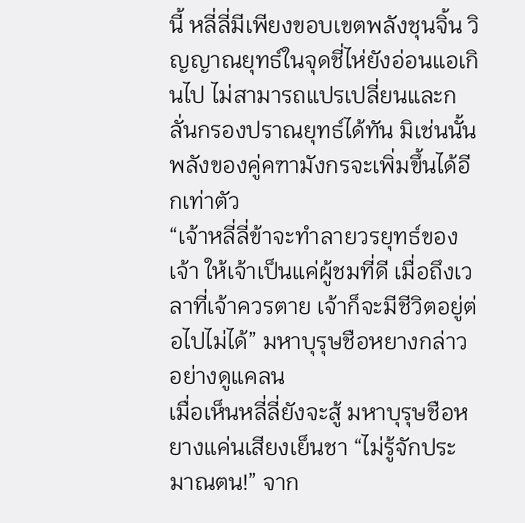นี้ หลี่ลี่มีเพียงขอบเขตพลังชุนจิ้น วิญญาณยุทธ์ในจุดชี่ไห่ยังอ่อนแอเกินไป ไม่สามารถแปรเปลี่ยนและกลั่นกรองปราณยุทธ์ได้ทัน มิเช่นนั้นพลังของคู่คฑามังกรจะเพิ่มขึ้นได้อีกเท่าตัว
“เจ้าหลี่ลี่ข้าจะทำลายวรยุทธ์ของเจ้า ให้เจ้าเป็นแค่ผู้ชมที่ดี เมื่อถึงเวลาที่เจ้าควรตาย เจ้าก็จะมีชีวิตอยู่ต่อไปไม่ได้” มหาบุรุษชือหยางกล่าวอย่างดูแคลน
เมื่อเห็นหลี่ลี่ยังจะสู้ มหาบุรุษชือหยางแค่นเสียงเย็นชา “ไม่รู้จักประมาณตน!” จาก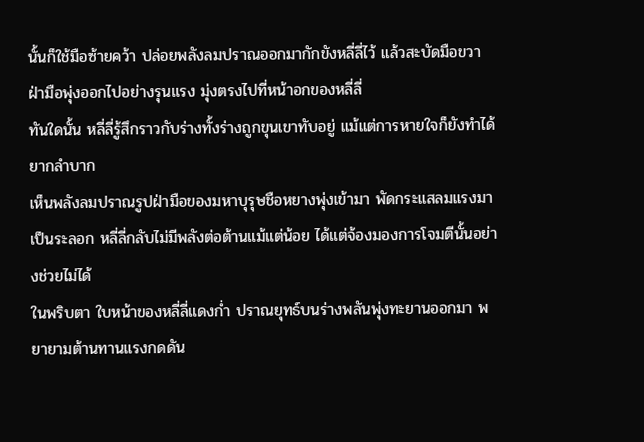นั้นก็ใช้มือซ้ายคว้า ปล่อยพลังลมปราณออกมากักขังหลี่ลี่ไว้ แล้วสะบัดมือขวา ฝ่ามือพุ่งออกไปอย่างรุนแรง มุ่งตรงไปที่หน้าอกของหลี่ลี่
ทันใดนั้น หลี่ลี่รู้สึกราวกับร่างทั้งร่างถูกขุนเขาทับอยู่ แม้แต่การหายใจก็ยังทำได้ยากลำบาก
เห็นพลังลมปราณรูปฝ่ามือของมหาบุรุษชือหยางพุ่งเข้ามา พัดกระแสลมแรงมาเป็นระลอก หลี่ลี่กลับไม่มีพลังต่อต้านแม้แต่น้อย ได้แต่จ้องมองการโจมตีนั้นอย่างช่วยไม่ได้
ในพริบตา ใบหน้าของหลี่ลี่แดงก่ำ ปราณยุทธ์บนร่างพลันพุ่งทะยานออกมา พยายามต้านทานแรงกดดัน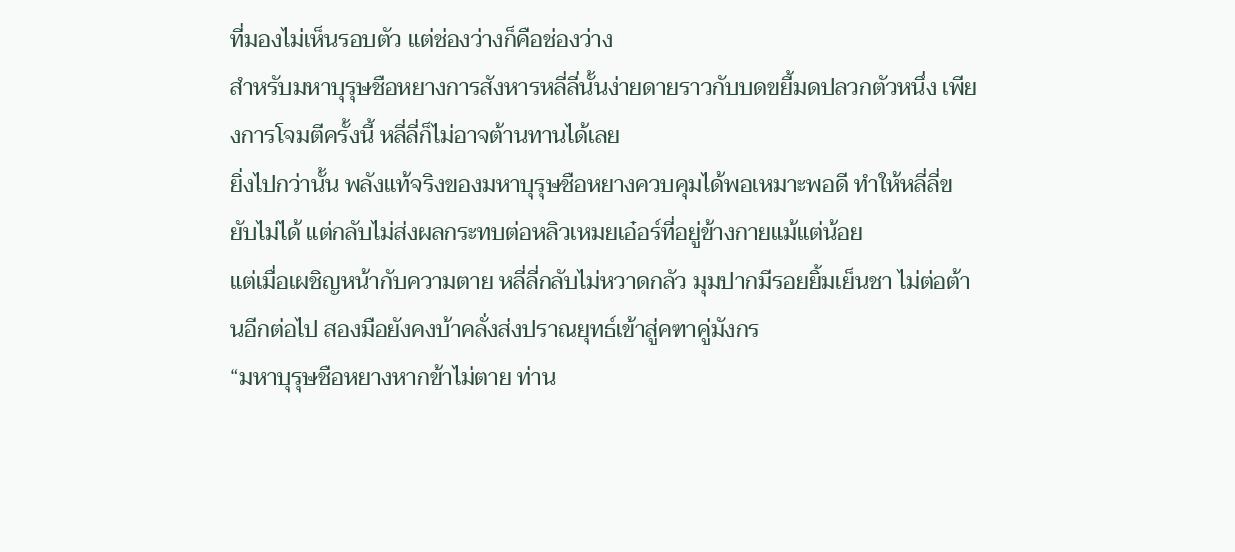ที่มองไม่เห็นรอบตัว แต่ช่องว่างก็คือช่องว่าง
สำหรับมหาบุรุษชือหยางการสังหารหลี่ลี่นั้นง่ายดายราวกับบดขยี้มดปลวกตัวหนึ่ง เพียงการโจมตีครั้งนี้ หลี่ลี่ก็ไม่อาจต้านทานได้เลย
ยิ่งไปกว่านั้น พลังแท้จริงของมหาบุรุษชือหยางควบคุมได้พอเหมาะพอดี ทำให้หลี่ลี่ขยับไม่ได้ แต่กลับไม่ส่งผลกระทบต่อหลิวเหมยเอ๋อร์ที่อยู่ข้างกายแม้แต่น้อย
แต่เมื่อเผชิญหน้ากับความตาย หลี่ลี่กลับไม่หวาดกลัว มุมปากมีรอยยิ้มเย็นชา ไม่ต่อต้านอีกต่อไป สองมือยังคงบ้าคลั่งส่งปราณยุทธ์เข้าสู่คฑาคู่มังกร
“มหาบุรุษชือหยางหากข้าไม่ตาย ท่าน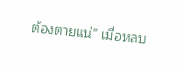ต้องตายแน่” เมื่อหลบ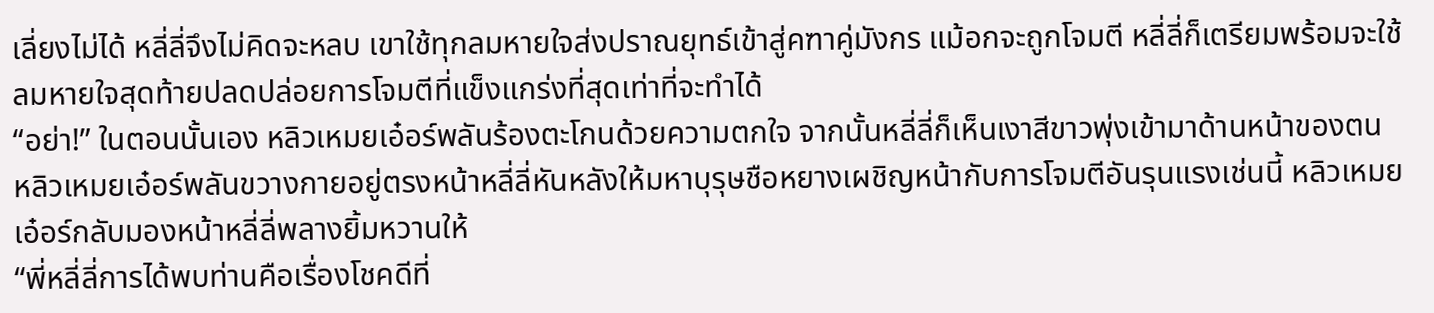เลี่ยงไม่ได้ หลี่ลี่จึงไม่คิดจะหลบ เขาใช้ทุกลมหายใจส่งปราณยุทธ์เข้าสู่คฑาคู่มังกร แม้อกจะถูกโจมตี หลี่ลี่ก็เตรียมพร้อมจะใช้ลมหายใจสุดท้ายปลดปล่อยการโจมตีที่แข็งแกร่งที่สุดเท่าที่จะทำได้
“อย่า!” ในตอนนั้นเอง หลิวเหมยเอ๋อร์พลันร้องตะโกนด้วยความตกใจ จากนั้นหลี่ลี่ก็เห็นเงาสีขาวพุ่งเข้ามาด้านหน้าของตน
หลิวเหมยเอ๋อร์พลันขวางกายอยู่ตรงหน้าหลี่ลี่หันหลังให้มหาบุรุษชือหยางเผชิญหน้ากับการโจมตีอันรุนแรงเช่นนี้ หลิวเหมยเอ๋อร์กลับมองหน้าหลี่ลี่พลางยิ้มหวานให้
“พี่หลี่ลี่การได้พบท่านคือเรื่องโชคดีที่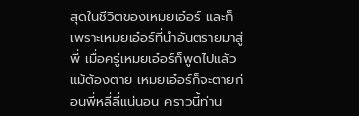สุดในชีวิตของเหมยเอ๋อร์ และก็เพราะเหมยเอ๋อร์ที่นำอันตรายมาสู่พี่ เมื่อครู่เหมยเอ๋อร์ก็พูดไปแล้ว แม้ต้องตาย เหมยเอ๋อร์ก็จะตายก่อนพี่หลี่ลี่แน่นอน คราวนี้ท่าน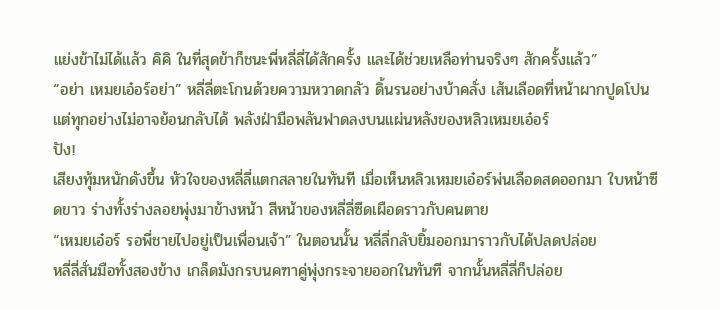แย่งข้าไม่ได้แล้ว คิคิ ในที่สุดข้าก็ชนะพี่หลี่ลี่ได้สักครั้ง และได้ช่วยเหลือท่านจริงๆ สักครั้งแล้ว”
“อย่า เหมยเอ๋อร์อย่า” หลี่ลี่ตะโกนด้วยความหวาดกลัว ดิ้นรนอย่างบ้าคลั่ง เส้นเลือดที่หน้าผากปูดโปน
แต่ทุกอย่างไม่อาจย้อนกลับได้ พลังฝ่ามือพลันฟาดลงบนแผ่นหลังของหลิวเหมยเอ๋อร์
ปัง!
เสียงทุ้มหนักดังขึ้น หัวใจของหลี่ลี่แตกสลายในทันที เมื่อเห็นหลิวเหมยเอ๋อร์พ่นเลือดสดออกมา ใบหน้าซีดขาว ร่างทั้งร่างลอยพุ่งมาข้างหน้า สีหน้าของหลี่ลี่ซีดเผือดราวกับคนตาย
“เหมยเอ๋อร์ รอพี่ชายไปอยู่เป็นเพื่อนเจ้า” ในตอนนั้น หลี่ลี่กลับยิ้มออกมาราวกับได้ปลดปล่อย
หลี่ลี่สั่นมือทั้งสองข้าง เกล็ดมังกรบนคฑาคู่พุ่งกระจายออกในทันที จากนั้นหลี่ลี่ก็ปล่อย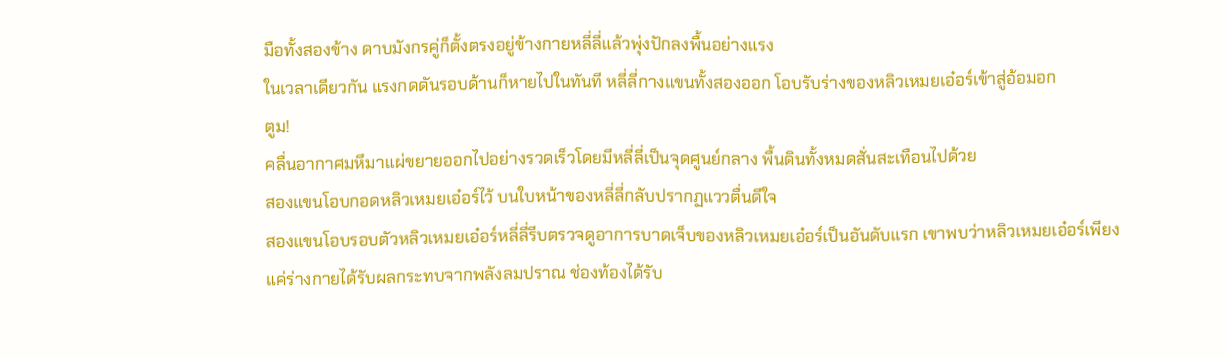มือทั้งสองข้าง ดาบมังกรคู่ก็ตั้งตรงอยู่ข้างกายหลี่ลี่แล้วพุ่งปักลงพื้นอย่างแรง
ในเวลาเดียวกัน แรงกดดันรอบด้านก็หายไปในทันที หลี่ลี่กางแขนทั้งสองออก โอบรับร่างของหลิวเหมยเอ๋อร์เข้าสู่อ้อมอก
ตูม!
คลื่นอากาศมหึมาแผ่ขยายออกไปอย่างรวดเร็วโดยมีหลี่ลี่เป็นจุดศูนย์กลาง พื้นดินทั้งหมดสั่นสะเทือนไปด้วย
สองแขนโอบกอดหลิวเหมยเอ๋อร์ไว้ บนใบหน้าของหลี่ลี่กลับปรากฏแววตื่นดีใจ
สองแขนโอบรอบตัวหลิวเหมยเอ๋อร์หลี่ลี่รีบตรวจดูอาการบาดเจ็บของหลิวเหมยเอ๋อร์เป็นอันดับแรก เขาพบว่าหลิวเหมยเอ๋อร์เพียงแค่ร่างกายได้รับผลกระทบจากพลังลมปราณ ช่องท้องได้รับ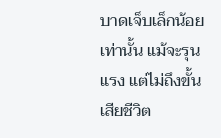บาดเจ็บเล็กน้อยเท่านั้น แม้จะรุนแรง แต่ไม่ถึงขั้นเสียชีวิต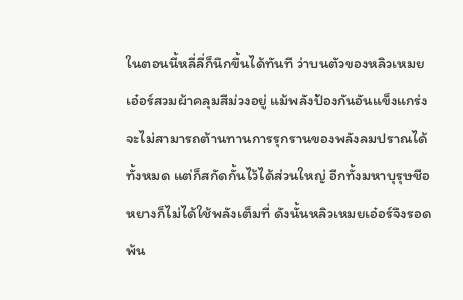ในตอนนี้หลี่ลี่ก็นึกขึ้นได้ทันที ว่าบนตัวของหลิวเหมยเอ๋อร์สวมผ้าคลุมสีม่วงอยู่ แม้พลังป้องกันอันแข็งแกร่งจะไม่สามารถต้านทานการรุกรานของพลังลมปราณได้ทั้งหมด แต่ก็สกัดกั้นไว้ได้ส่วนใหญ่ อีกทั้งมหาบุรุษชือหยางก็ไม่ได้ใช้พลังเต็มที่ ดังนั้นหลิวเหมยเอ๋อร์จึงรอดพ้น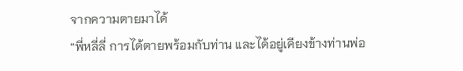จากความตายมาได้
“พี่หลี่ลี่ การได้ตายพร้อมกับท่าน และได้อยู่เคียงข้างท่านพ่อ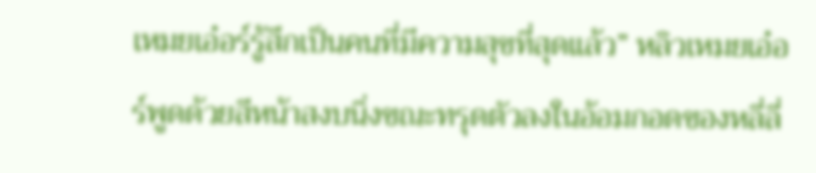เหมยเอ๋อร์รู้สึกเป็นคนที่มีความสุขที่สุดแล้ว” หลิวเหมยเอ๋อร์พูดด้วยสีหน้าสงบนิ่งขณะทรุดตัวลงในอ้อมกอดของหลี่ลี่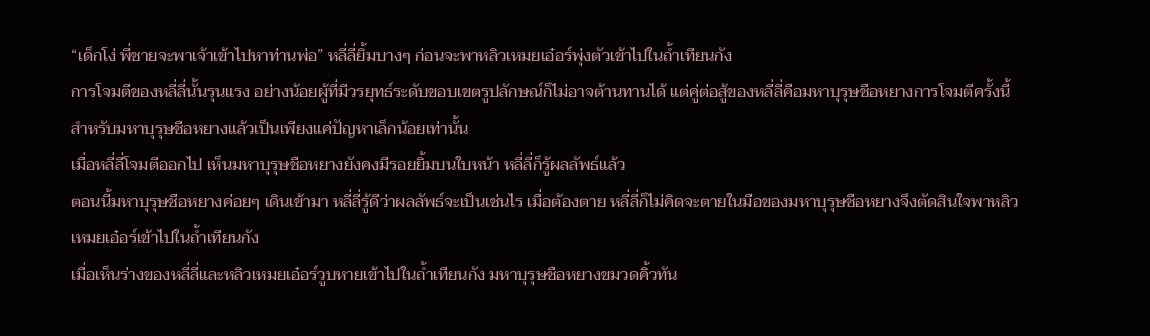“เด็กโง่ พี่ชายจะพาเจ้าเข้าไปหาท่านพ่อ” หลี่ลี่ยิ้มบางๆ ก่อนจะพาหลิวเหมยเอ๋อร์พุ่งตัวเข้าไปในถ้ำเทียนกัง
การโจมตีของหลี่ลี่นั้นรุนแรง อย่างน้อยผู้ที่มีวรยุทธ์ระดับขอบเขตรูปลักษณ์ก็ไม่อาจต้านทานได้ แต่คู่ต่อสู้ของหลี่ลี่คือมหาบุรุษชือหยางการโจมตีครั้งนี้สำหรับมหาบุรุษชือหยางแล้วเป็นเพียงแค่ปัญหาเล็กน้อยเท่านั้น
เมื่อหลี่ลี่โจมตีออกไป เห็นมหาบุรุษชือหยางยังคงมีรอยยิ้มบนใบหน้า หลี่ลี่ก็รู้ผลลัพธ์แล้ว
ตอนนี้มหาบุรุษชือหยางค่อยๆ เดินเข้ามา หลี่ลี่รู้ดีว่าผลลัพธ์จะเป็นเช่นไร เมื่อต้องตาย หลี่ลี่ก็ไม่คิดจะตายในมือของมหาบุรุษชือหยางจึงตัดสินใจพาหลิวเหมยเอ๋อร์เข้าไปในถ้ำเทียนกัง
เมื่อเห็นร่างของหลี่ลี่และหลิวเหมยเอ๋อร์วูบหายเข้าไปในถ้ำเทียนกัง มหาบุรุษชือหยางขมวดคิ้วทัน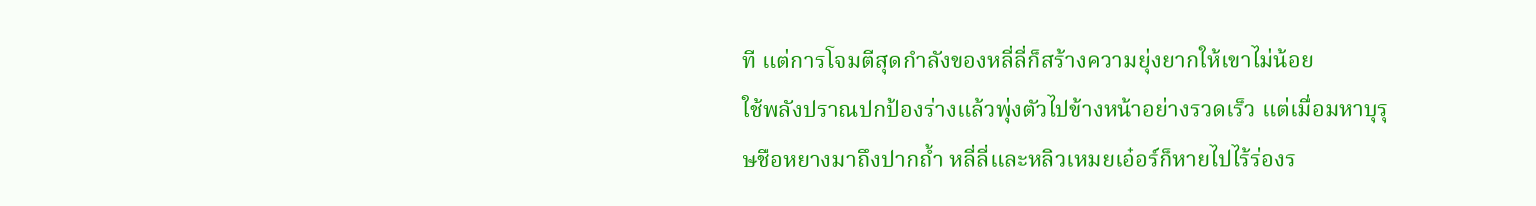ที แต่การโจมตีสุดกำลังของหลี่ลี่ก็สร้างความยุ่งยากให้เขาไม่น้อย
ใช้พลังปราณปกป้องร่างแล้วพุ่งตัวไปข้างหน้าอย่างรวดเร็ว แต่เมื่อมหาบุรุษชือหยางมาถึงปากถ้ำ หลี่ลี่และหลิวเหมยเอ๋อร์ก็หายไปไร้ร่องร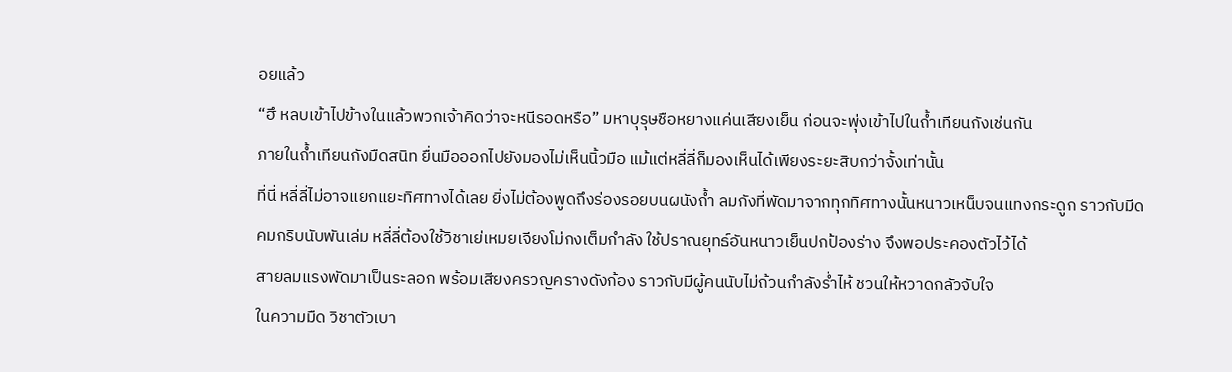อยแล้ว
“ฮึ หลบเข้าไปข้างในแล้วพวกเจ้าคิดว่าจะหนีรอดหรือ” มหาบุรุษชือหยางแค่นเสียงเย็น ก่อนจะพุ่งเข้าไปในถ้ำเทียนกังเช่นกัน
ภายในถ้ำเทียนกังมืดสนิท ยื่นมือออกไปยังมองไม่เห็นนิ้วมือ แม้แต่หลี่ลี่ก็มองเห็นได้เพียงระยะสิบกว่าจั้งเท่านั้น
ที่นี่ หลี่ลี่ไม่อาจแยกแยะทิศทางได้เลย ยิ่งไม่ต้องพูดถึงร่องรอยบนผนังถ้ำ ลมกังที่พัดมาจากทุกทิศทางนั้นหนาวเหน็บจนแทงกระดูก ราวกับมีดคมกริบนับพันเล่ม หลี่ลี่ต้องใช้วิชาเย่เหมยเจียงโม่กงเต็มกำลัง ใช้ปราณยุทธ์อันหนาวเย็นปกป้องร่าง จึงพอประคองตัวไว้ได้
สายลมแรงพัดมาเป็นระลอก พร้อมเสียงครวญครางดังก้อง ราวกับมีผู้คนนับไม่ถ้วนกำลังร่ำไห้ ชวนให้หวาดกลัวจับใจ
ในความมืด วิชาตัวเบา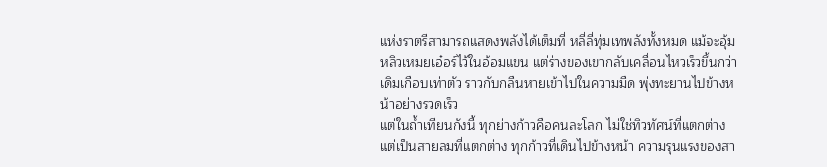แห่งราตรีสามารถแสดงพลังได้เต็มที่ หลี่ลี่ทุ่มเทพลังทั้งหมด แม้จะอุ้มหลิวเหมยเอ๋อร์ไว้ในอ้อมแขน แต่ร่างของเขากลับเคลื่อนไหวเร็วขึ้นกว่าเดิมเกือบเท่าตัว ราวกับกลืนหายเข้าไปในความมืด พุ่งทะยานไปข้างหน้าอย่างรวดเร็ว
แต่ในถ้ำเทียนกังนี้ ทุกย่างก้าวคือคนละโลก ไม่ใช่ทิวทัศน์ที่แตกต่าง แต่เป็นสายลมที่แตกต่าง ทุกก้าวที่เดินไปข้างหน้า ความรุนแรงของสา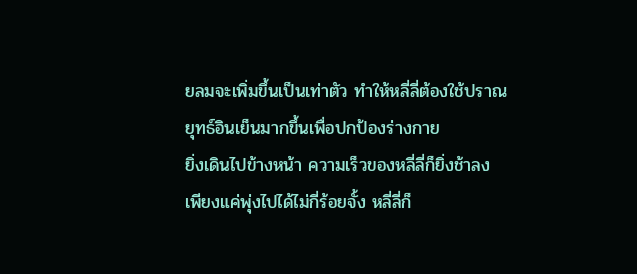ยลมจะเพิ่มขึ้นเป็นเท่าตัว ทำให้หลี่ลี่ต้องใช้ปราณยุทธ์อินเย็นมากขึ้นเพื่อปกป้องร่างกาย
ยิ่งเดินไปข้างหน้า ความเร็วของหลี่ลี่ก็ยิ่งช้าลง
เพียงแค่พุ่งไปได้ไม่กี่ร้อยจั้ง หลี่ลี่ก็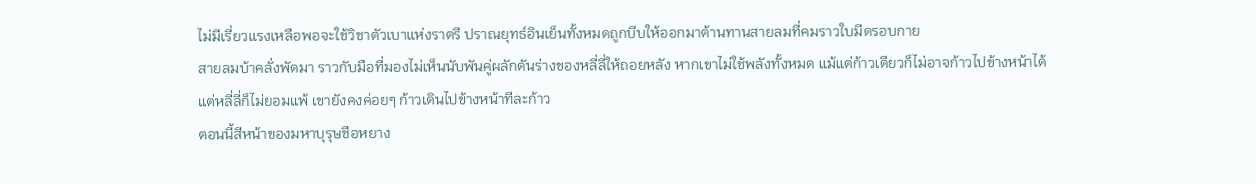ไม่มีเรี่ยวแรงเหลือพอจะใช้วิชาตัวเบาแห่งราตรี ปราณยุทธ์อินเย็นทั้งหมดถูกบีบให้ออกมาต้านทานสายลมที่คมราวใบมีดรอบกาย
สายลมบ้าคลั่งพัดมา ราวกับมือที่มองไม่เห็นนับพันคู่ผลักดันร่างของหลี่ลี่ให้ถอยหลัง หากเขาไม่ใช้พลังทั้งหมด แม้แต่ก้าวเดียวก็ไม่อาจก้าวไปข้างหน้าได้
แต่หลี่ลี่ก็ไม่ยอมแพ้ เขายังคงค่อยๆ ก้าวเดินไปข้างหน้าทีละก้าว
ตอนนี้สีหน้าของมหาบุรุษชือหยาง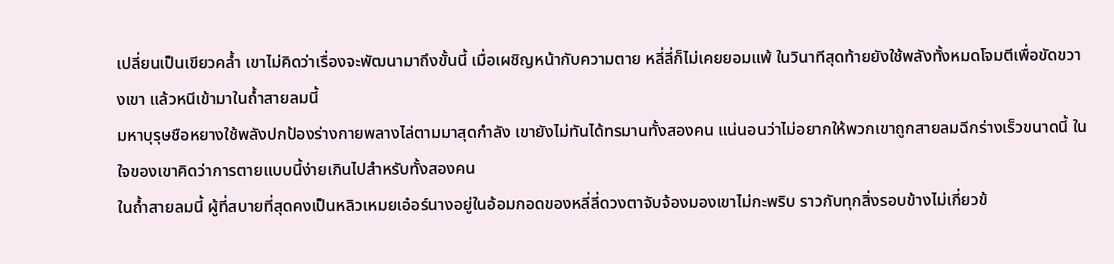เปลี่ยนเป็นเขียวคล้ำ เขาไม่คิดว่าเรื่องจะพัฒนามาถึงขั้นนี้ เมื่อเผชิญหน้ากับความตาย หลี่ลี่ก็ไม่เคยยอมแพ้ ในวินาทีสุดท้ายยังใช้พลังทั้งหมดโจมตีเพื่อขัดขวางเขา แล้วหนีเข้ามาในถ้ำสายลมนี้
มหาบุรุษชือหยางใช้พลังปกป้องร่างกายพลางไล่ตามมาสุดกำลัง เขายังไม่ทันได้ทรมานทั้งสองคน แน่นอนว่าไม่อยากให้พวกเขาถูกสายลมฉีกร่างเร็วขนาดนี้ ในใจของเขาคิดว่าการตายแบบนี้ง่ายเกินไปสำหรับทั้งสองคน
ในถ้ำสายลมนี้ ผู้ที่สบายที่สุดคงเป็นหลิวเหมยเอ๋อร์นางอยู่ในอ้อมกอดของหลี่ลี่ดวงตาจับจ้องมองเขาไม่กะพริบ ราวกับทุกสิ่งรอบข้างไม่เกี่ยวข้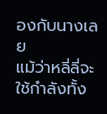องกับนางเลย
แม้ว่าหลี่ลี่จะใช้กำลังทั้ง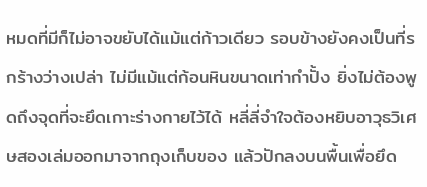หมดที่มีก็ไม่อาจขยับได้แม้แต่ก้าวเดียว รอบข้างยังคงเป็นที่รกร้างว่างเปล่า ไม่มีแม้แต่ก้อนหินขนาดเท่ากำปั้ง ยิ่งไม่ต้องพูดถึงจุดที่จะยึดเกาะร่างกายไว้ได้ หลี่ลี่จำใจต้องหยิบอาวุธวิเศษสองเล่มออกมาจากถุงเก็บของ แล้วปักลงบนพื้นเพื่อยึด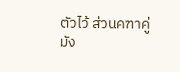ตัวไว้ ส่วนคฑาคู่มัง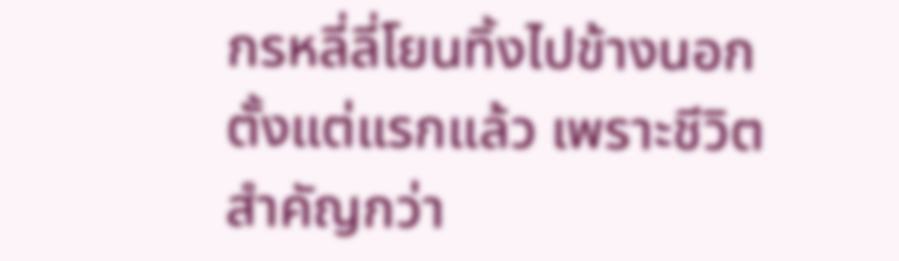กรหลี่ลี่โยนทิ้งไปข้างนอกตั้งแต่แรกแล้ว เพราะชีวิตสำคัญกว่า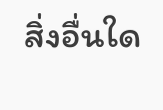สิ่งอื่นใด